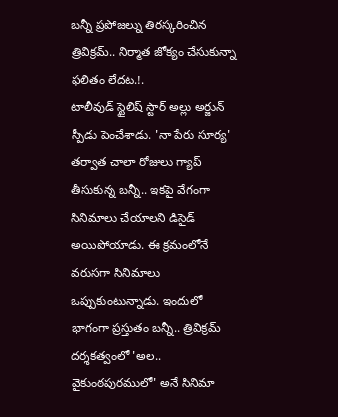బన్నీ ప్రపోజల్ను తిరస్కరించిన త్రివిక్రమ్.. నిర్మాత జోక్యం చేసుకున్నా ఫలితం లేదట.!.
టాలీవుడ్ స్టైలిష్ స్టార్ అల్లు అర్జున్ స్పీడు పెంచేశాడు. 'నా పేరు సూర్య' తర్వాత చాలా రోజులు గ్యాప్ తీసుకున్న బన్నీ.. ఇకపై వేగంగా సినిమాలు చేయాలని డిసైడ్ అయిపోయాడు. ఈ క్రమంలోనే వరుసగా సినిమాలు ఒప్పుకుంటున్నాడు. ఇందులో భాగంగా ప్రస్తుతం బన్నీ.. త్రివిక్రమ్ దర్శకత్వంలో 'అల.. వైకుంఠపురములో' అనే సినిమా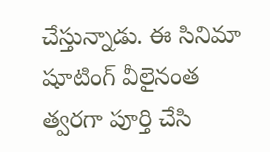చేస్తున్నాడు. ఈ సినిమా షూటింగ్ వీలైనంత త్వరగా పూర్తి చేసి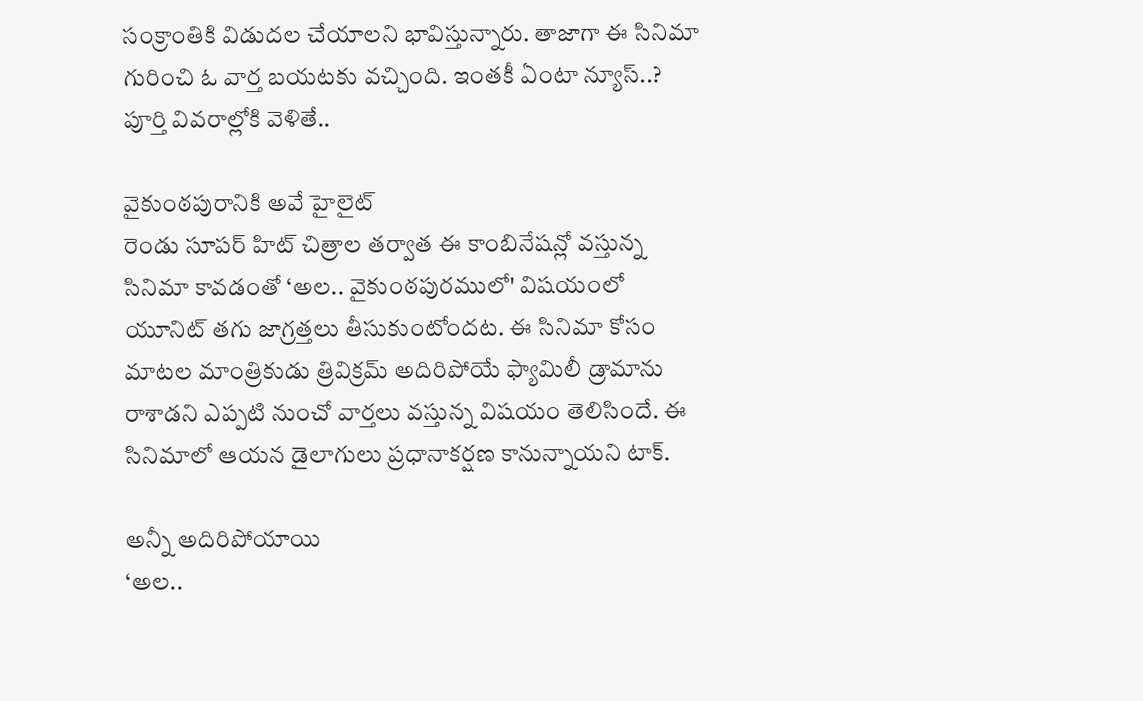సంక్రాంతికి విడుదల చేయాలని భావిస్తున్నారు. తాజాగా ఈ సినిమా గురించి ఓ వార్త బయటకు వచ్చింది. ఇంతకీ ఏంటా న్యూస్..? పూర్తి వివరాల్లోకి వెళితే..

వైకుంఠపురానికి అవే హైలైట్
రెండు సూపర్ హిట్ చిత్రాల తర్వాత ఈ కాంబినేషన్లో వస్తున్న సినిమా కావడంతో ‘అల.. వైకుంఠపురములో' విషయంలో యూనిట్ తగు జాగ్రత్తలు తీసుకుంటోందట. ఈ సినిమా కోసం మాటల మాంత్రికుడు త్రివిక్రమ్ అదిరిపోయే ఫ్యామిలీ డ్రామాను రాశాడని ఎప్పటి నుంచో వార్తలు వస్తున్న విషయం తెలిసిందే. ఈ సినిమాలో ఆయన డైలాగులు ప్రధానాకర్షణ కానున్నాయని టాక్.

అన్నీ అదిరిపోయాయి
‘అల..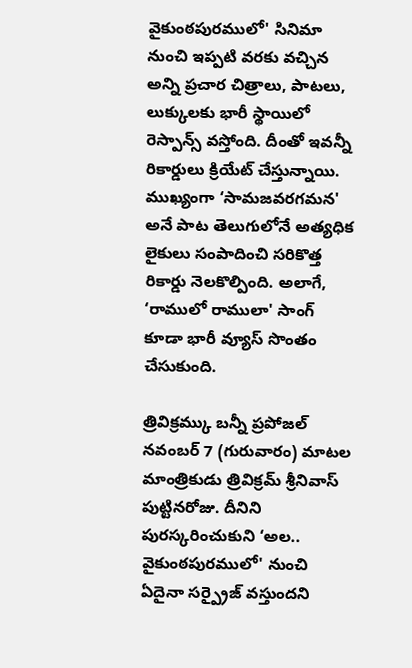వైకుంఠపురములో' సినిమా నుంచి ఇప్పటి వరకు వచ్చిన అన్ని ప్రచార చిత్రాలు, పాటలు, లుక్కులకు భారీ స్థాయిలో రెస్పాన్స్ వస్తోంది. దీంతో ఇవన్నీ రికార్డులు క్రియేట్ చేస్తున్నాయి. ముఖ్యంగా ‘సామజవరగమన' అనే పాట తెలుగులోనే అత్యధిక లైకులు సంపాదించి సరికొత్త రికార్డు నెలకొల్పింది. అలాగే, ‘రాములో రాములా' సాంగ్ కూడా భారీ వ్యూస్ సొంతం చేసుకుంది.

త్రివిక్రమ్కు బన్నీ ప్రపోజల్
నవంబర్ 7 (గురువారం) మాటల మాంత్రికుడు త్రివిక్రమ్ శ్రీనివాస్ పుట్టినరోజు. దీనిని పురస్కరించుకుని ‘అల.. వైకుంఠపురములో' నుంచి ఏదైనా సర్ప్రైజ్ వస్తుందని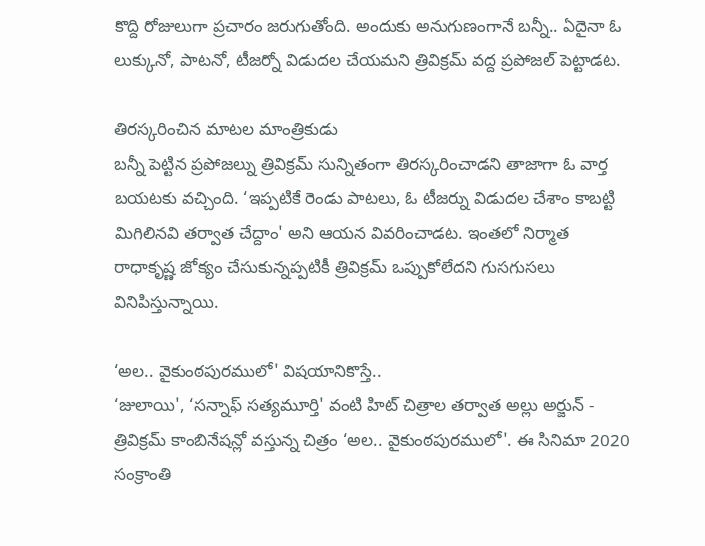కొద్ది రోజులుగా ప్రచారం జరుగుతోంది. అందుకు అనుగుణంగానే బన్నీ.. ఏదైనా ఓ లుక్కునో, పాటనో, టీజర్నో విడుదల చేయమని త్రివిక్రమ్ వద్ద ప్రపోజల్ పెట్టాడట.

తిరస్కరించిన మాటల మాంత్రికుడు
బన్నీ పెట్టిన ప్రపోజల్ను త్రివిక్రమ్ సున్నితంగా తిరస్కరించాడని తాజాగా ఓ వార్త బయటకు వచ్చింది. ‘ఇప్పటికే రెండు పాటలు, ఓ టీజర్ను విడుదల చేశాం కాబట్టి మిగిలినవి తర్వాత చేద్దాం' అని ఆయన వివరించాడట. ఇంతలో నిర్మాత రాధాకృష్ణ జోక్యం చేసుకున్నప్పటికీ త్రివిక్రమ్ ఒప్పుకోలేదని గుసగుసలు వినిపిస్తున్నాయి.

‘అల.. వైకుంఠపురములో' విషయానికొస్తే..
‘జులాయి', ‘సన్నాఫ్ సత్యమూర్తి' వంటి హిట్ చిత్రాల తర్వాత అల్లు అర్జున్ - త్రివిక్రమ్ కాంబినేషన్లో వస్తున్న చిత్రం ‘అల.. వైకుంఠపురములో'. ఈ సినిమా 2020 సంక్రాంతి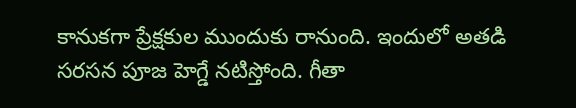కానుకగా ప్రేక్షకుల ముందుకు రానుంది. ఇందులో అతడి సరసన పూజ హెగ్డే నటిస్తోంది. గీతా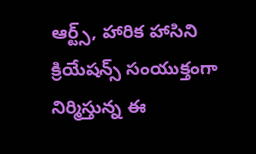ఆర్ట్స్, హారిక హాసిని క్రియేషన్స్ సంయుక్తంగా నిర్మిస్తున్న ఈ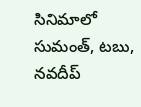సినిమాలో సుమంత్, టబు, నవదీప్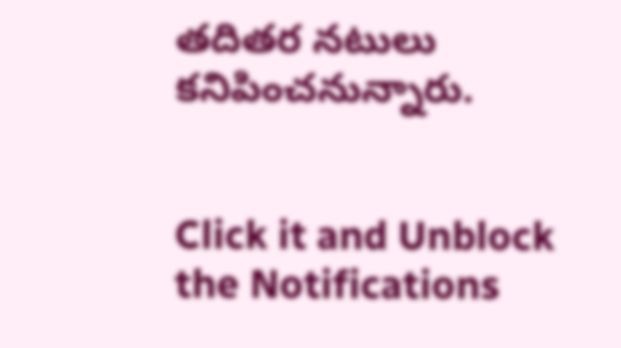తదితర నటులు కనిపించనున్నారు.


Click it and Unblock the Notifications